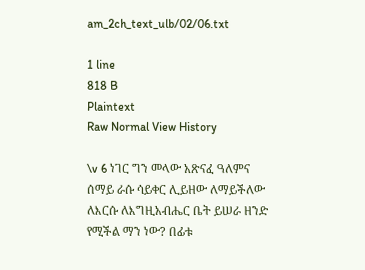am_2ch_text_ulb/02/06.txt

1 line
818 B
Plaintext
Raw Normal View History

\v 6 ነገር ግን መላው አጽናፈ ዓለምና ሰማይ ራሱ ሳይቀር ሊይዘው ለማይችለው ለእርሱ ለእግዚአብሔር ቤት ይሠራ ዘንድ የሚችል ማን ነው? በፊቱ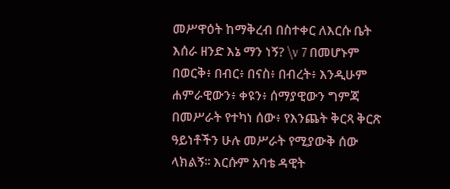መሥዋዕት ከማቅረብ በስተቀር ለእርሱ ቤት እሰራ ዘንድ እኔ ማን ነኝ? \v 7 በመሆኑም በወርቅ፥ በብር፥ በናስ፥ በብረት፥ እንዲሁም ሐምራዊውን፥ ቀዩን፥ ሰማያዊውን ግምጃ በመሥራት የተካነ ሰው፥ የእንጨት ቅርጻ ቅርጽ ዓይነቶችን ሁሉ መሥራት የሚያውቅ ሰው ላክልኝ፡፡ እርሱም አባቴ ዳዊት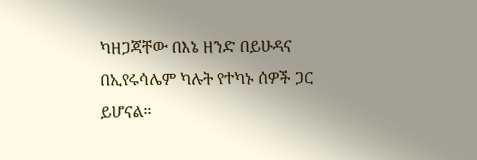ካዘጋጃቸው በእኔ ዘንድ በይሁዳና በኢየሩሳሌም ካሉት የተካኑ ሰዎች ጋር ይሆናል፡፡